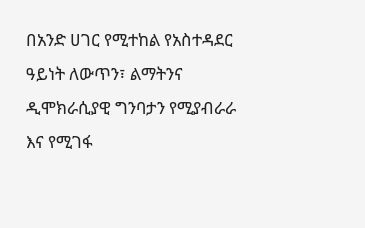በአንድ ሀገር የሚተከል የአስተዳደር ዓይነት ለውጥን፣ ልማትንና ዲሞክራሲያዊ ግንባታን የሚያብራራ እና የሚገፋ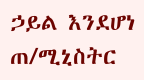ኃይል እንደሆነ ጠ/ሚኒስትር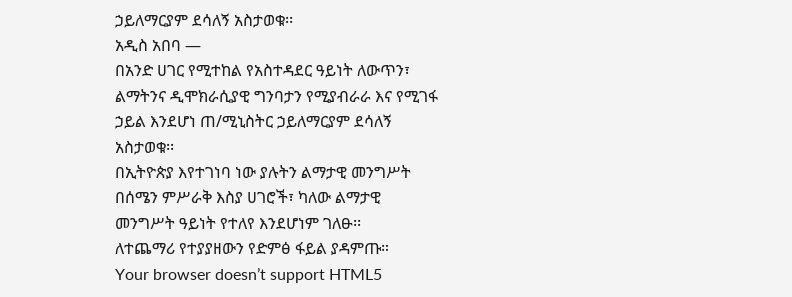ኃይለማርያም ደሳለኝ አስታወቁ፡፡
አዲስ አበባ —
በአንድ ሀገር የሚተከል የአስተዳደር ዓይነት ለውጥን፣ ልማትንና ዲሞክራሲያዊ ግንባታን የሚያብራራ እና የሚገፋ ኃይል እንደሆነ ጠ/ሚኒስትር ኃይለማርያም ደሳለኝ አስታወቁ፡፡
በኢትዮጵያ እየተገነባ ነው ያሉትን ልማታዊ መንግሥት በሰሜን ምሥራቅ እስያ ሀገሮች፣ ካለው ልማታዊ መንግሥት ዓይነት የተለየ እንደሆነም ገለፁ፡፡
ለተጨማሪ የተያያዘውን የድምፅ ፋይል ያዳምጡ።
Your browser doesn’t support HTML5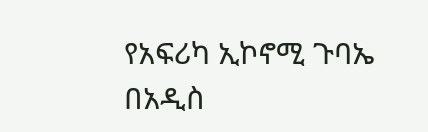የአፍሪካ ኢኮኖሚ ጉባኤ በአዲስ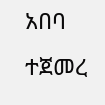አበባ ተጀመረ